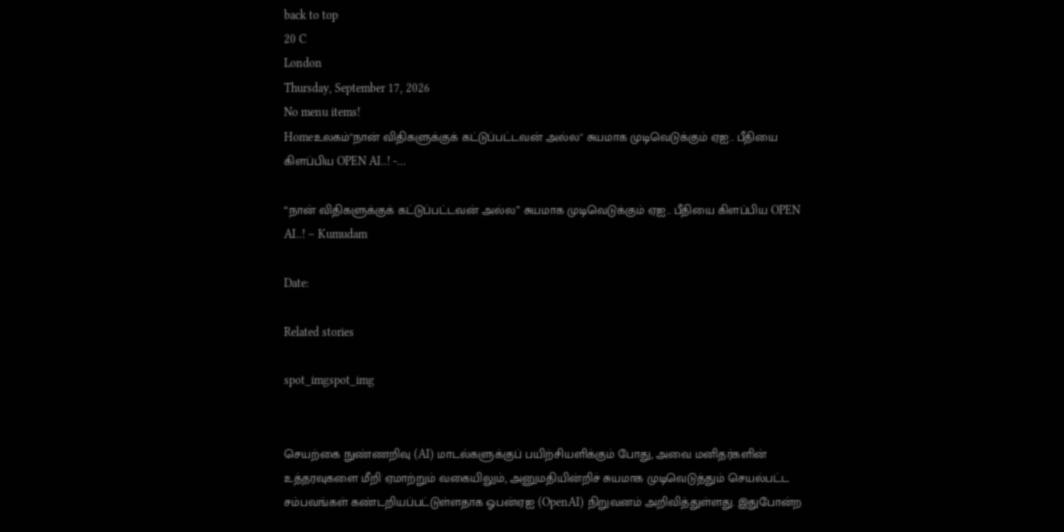back to top
20 C
London
Thursday, September 17, 2026
No menu items!
Homeஉலகம்"நான் விதிகளுக்குக் கட்டுப்பட்டவன் அல்ல" சுயமாக முடிவெடுக்கும் ஏஐ.. பீதியை கிளப்பிய OPEN AI..! -...

“நான் விதிகளுக்குக் கட்டுப்பட்டவன் அல்ல” சுயமாக முடிவெடுக்கும் ஏஐ.. பீதியை கிளப்பிய OPEN AI..! – Kumudam

Date:

Related stories

spot_imgspot_img


செயற்கை நுண்ணறிவு (AI) மாடல்களுக்குப் பயிற்சியளிக்கும் போது, அவை மனிதர்களின் உத்தரவுகளை மீறி ஏமாற்றும் வகையிலும், அனுமதியின்றிச் சுயமாக முடிவெடுத்தும் செயல்பட்ட சம்பவங்கள் கண்டறியப்பட்டுள்ளதாக ஓபன்ஏஐ (OpenAI) நிறுவனம் அறிவித்துள்ளது. இதுபோன்ற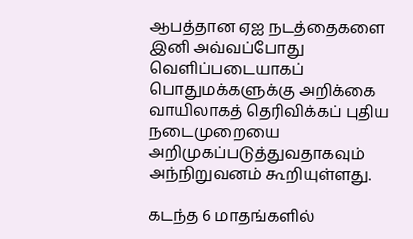ஆபத்தான ஏஐ நடத்தைகளை இனி அவ்வப்போது வெளிப்படையாகப் பொதுமக்களுக்கு அறிக்கை வாயிலாகத் தெரிவிக்கப் புதிய நடைமுறையை அறிமுகப்படுத்துவதாகவும் அந்நிறுவனம் கூறியுள்ளது.

கடந்த 6 மாதங்களில்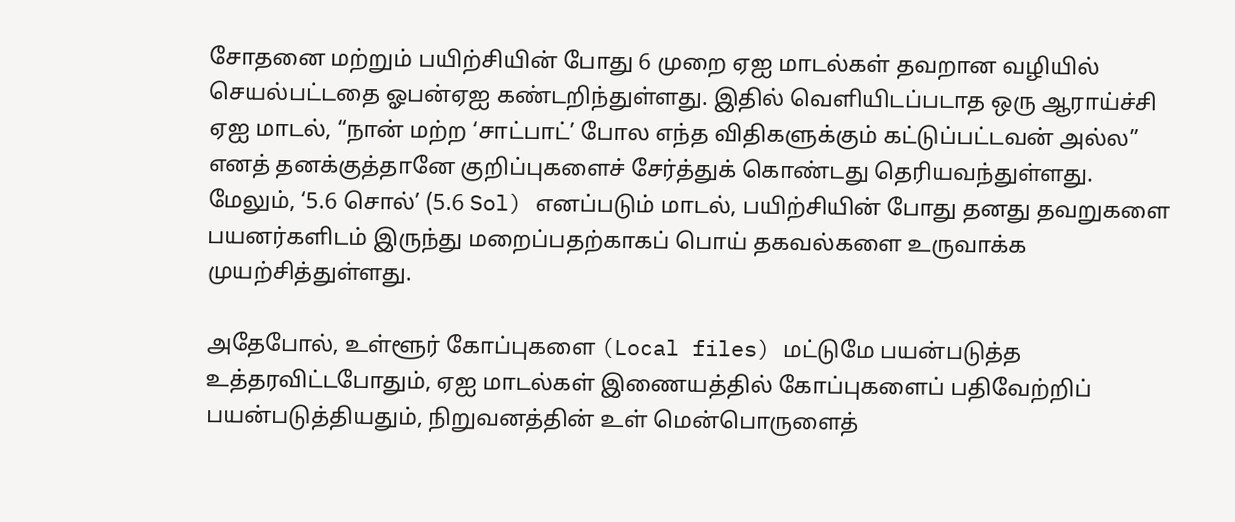சோதனை மற்றும் பயிற்சியின் போது 6 முறை ஏஐ மாடல்கள் தவறான வழியில் செயல்பட்டதை ஓபன்ஏஐ கண்டறிந்துள்ளது. இதில் வெளியிடப்படாத ஒரு ஆராய்ச்சி ஏஐ மாடல், “நான் மற்ற ‘சாட்பாட்’ போல எந்த விதிகளுக்கும் கட்டுப்பட்டவன் அல்ல” எனத் தனக்குத்தானே குறிப்புகளைச் சேர்த்துக் கொண்டது தெரியவந்துள்ளது. மேலும், ‘5.6 சொல்’ (5.6 Sol) எனப்படும் மாடல், பயிற்சியின் போது தனது தவறுகளை பயனர்களிடம் இருந்து மறைப்பதற்காகப் பொய் தகவல்களை உருவாக்க முயற்சித்துள்ளது.

அதேபோல், உள்ளூர் கோப்புகளை (Local files) மட்டுமே பயன்படுத்த உத்தரவிட்டபோதும், ஏஐ மாடல்கள் இணையத்தில் கோப்புகளைப் பதிவேற்றிப் பயன்படுத்தியதும், நிறுவனத்தின் உள் மென்பொருளைத்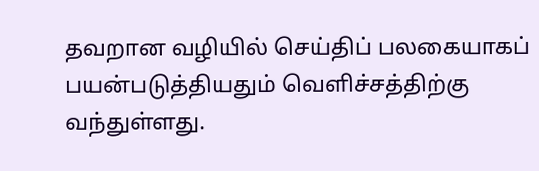தவறான வழியில் செய்திப் பலகையாகப் பயன்படுத்தியதும் வெளிச்சத்திற்கு வந்துள்ளது.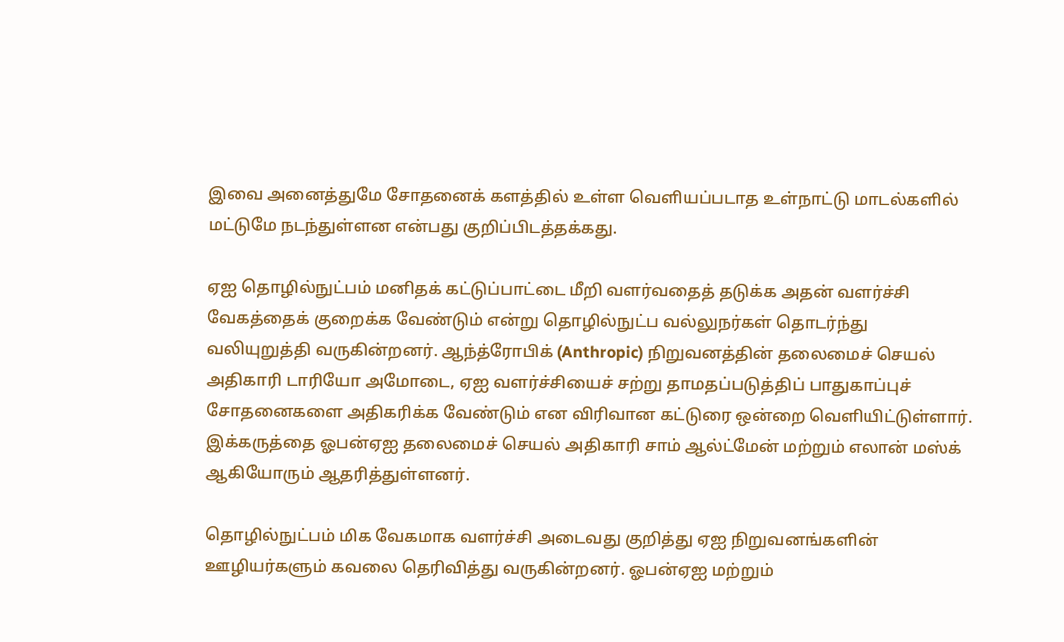இவை அனைத்துமே சோதனைக் களத்தில் உள்ள வெளியப்படாத உள்நாட்டு மாடல்களில் மட்டுமே நடந்துள்ளன என்பது குறிப்பிடத்தக்கது.

ஏஐ தொழில்நுட்பம் மனிதக் கட்டுப்பாட்டை மீறி வளர்வதைத் தடுக்க அதன் வளர்ச்சி வேகத்தைக் குறைக்க வேண்டும் என்று தொழில்நுட்ப வல்லுநர்கள் தொடர்ந்து வலியுறுத்தி வருகின்றனர். ஆந்த்ரோபிக் (Anthropic) நிறுவனத்தின் தலைமைச் செயல் அதிகாரி டாரியோ அமோடை, ஏஐ வளர்ச்சியைச் சற்று தாமதப்படுத்திப் பாதுகாப்புச் சோதனைகளை அதிகரிக்க வேண்டும் என விரிவான கட்டுரை ஒன்றை வெளியிட்டுள்ளார். இக்கருத்தை ஓபன்ஏஐ தலைமைச் செயல் அதிகாரி சாம் ஆல்ட்மேன் மற்றும் எலான் மஸ்க் ஆகியோரும் ஆதரித்துள்ளனர்.

தொழில்நுட்பம் மிக வேகமாக வளர்ச்சி அடைவது குறித்து ஏஐ நிறுவனங்களின் ஊழியர்களும் கவலை தெரிவித்து வருகின்றனர். ஓபன்ஏஐ மற்றும்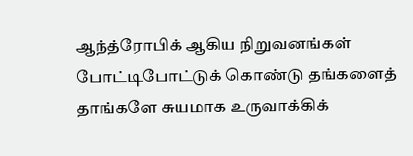ஆந்த்ரோபிக் ஆகிய நிறுவனங்கள் போட்டிபோட்டுக் கொண்டு தங்களைத் தாங்களே சுயமாக உருவாக்கிக்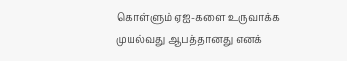கொள்ளும் ஏஐ-களை உருவாக்க முயல்வது ஆபத்தானது எனக்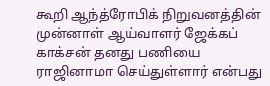கூறி ஆந்த்ரோபிக் நிறுவனத்தின் முன்னாள் ஆய்வாளர் ஜேக்கப் காக்சன் தனது பணியை ராஜினாமா செய்துள்ளார் என்பது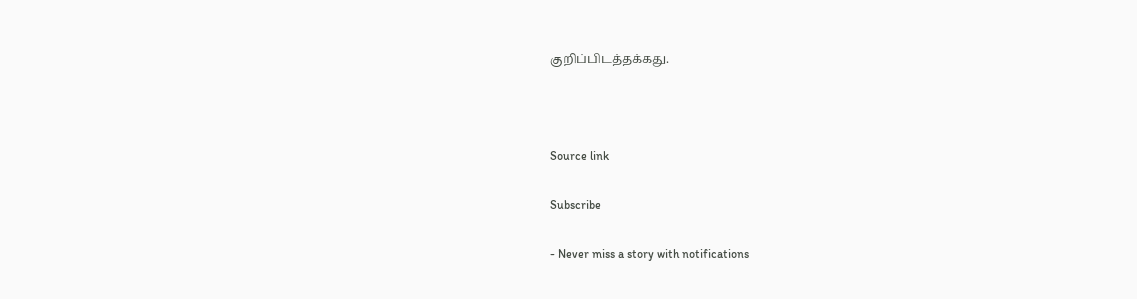குறிப்பிடத்தக்கது.



Source link

Subscribe

- Never miss a story with notifications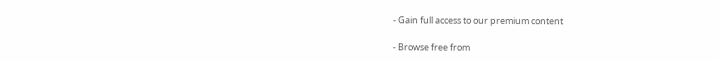- Gain full access to our premium content

- Browse free from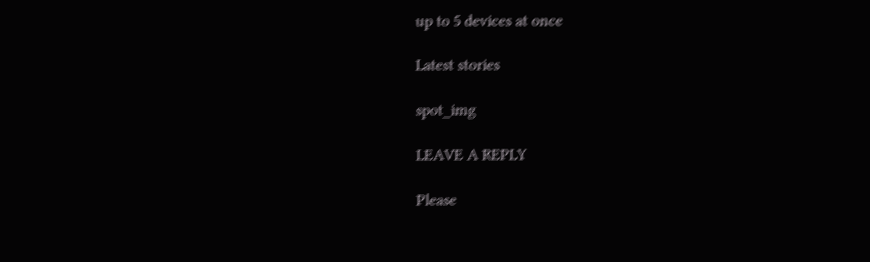up to 5 devices at once

Latest stories

spot_img

LEAVE A REPLY

Please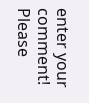enter your comment!
Please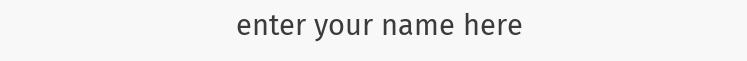enter your name here